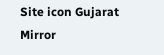Site icon Gujarat Mirror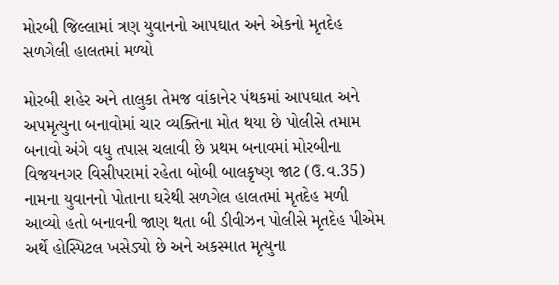મોરબી જિલ્લામાં ત્રણ યુવાનનો આપઘાત અને એકનો મૃતદેહ સળગેલી હાલતમાં મળ્યો

મોરબી શહેર અને તાલુકા તેમજ વાંકાનેર પંથકમાં આપઘાત અને અપમૃત્યુના બનાવોમાં ચાર વ્યક્તિના મોત થયા છે પોલીસે તમામ બનાવો અંગે વધુ તપાસ ચલાવી છે પ્રથમ બનાવમાં મોરબીના વિજયનગર વિસીપરામાં રહેતા બોબી બાલકૃષ્ણ જાટ (ઉ.વ.35) નામના યુવાનનો પોતાના ઘરેથી સળગેલ હાલતમાં મૃતદેહ મળી આવ્યો હતો બનાવની જાણ થતા બી ડીવીઝન પોલીસે મૃતદેહ પીએમ અર્થે હોસ્પિટલ ખસેડ્યો છે અને અકસ્માત મૃત્યુના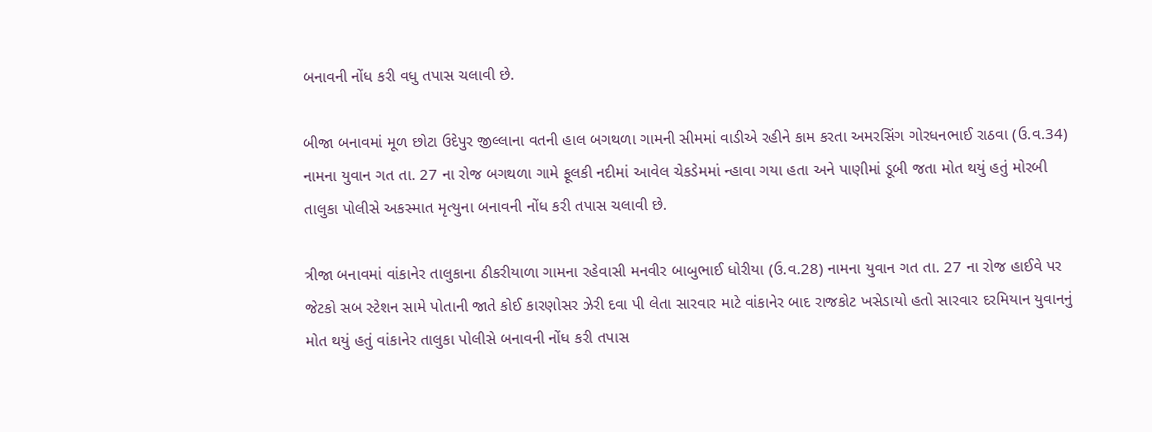બનાવની નોંધ કરી વધુ તપાસ ચલાવી છે.

બીજા બનાવમાં મૂળ છોટા ઉદેપુર જીલ્લાના વતની હાલ બગથળા ગામની સીમમાં વાડીએ રહીને કામ કરતા અમરસિંગ ગોરધનભાઈ રાઠવા (ઉ.વ.34) નામના યુવાન ગત તા. 27 ના રોજ બગથળા ગામે ફૂલકી નદીમાં આવેલ ચેકડેમમાં ન્હાવા ગયા હતા અને પાણીમાં ડૂબી જતા મોત થયું હતું મોરબી તાલુકા પોલીસે અકસ્માત મૃત્યુના બનાવની નોંધ કરી તપાસ ચલાવી છે.

ત્રીજા બનાવમાં વાંકાનેર તાલુકાના ઠીકરીયાળા ગામના રહેવાસી મનવીર બાબુભાઈ ધોરીયા (ઉ.વ.28) નામના યુવાન ગત તા. 27 ના રોજ હાઈવે પર જેટકો સબ સ્ટેશન સામે પોતાની જાતે કોઈ કારણોસર ઝેરી દવા પી લેતા સારવાર માટે વાંકાનેર બાદ રાજકોટ ખસેડાયો હતો સારવાર દરમિયાન યુવાનનું મોત થયું હતું વાંકાનેર તાલુકા પોલીસે બનાવની નોંધ કરી તપાસ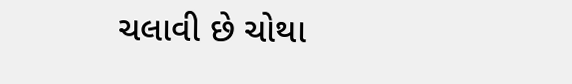ચલાવી છે ચોથા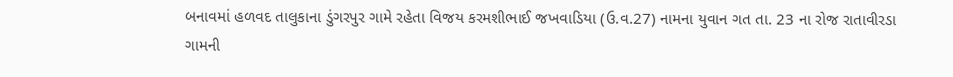બનાવમાં હળવદ તાલુકાના ડુંગરપુર ગામે રહેતા વિજય કરમશીભાઈ જખવાડિયા (ઉ.વ.27) નામના યુવાન ગત તા. 23 ના રોજ રાતાવીરડા ગામની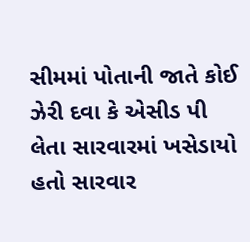સીમમાં પોતાની જાતે કોઈ ઝેરી દવા કે એસીડ પી લેતા સારવારમાં ખસેડાયો હતો સારવાર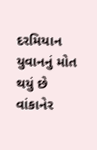દરમિયાન યુવાનનું મોત થયું છે વાંકાનેર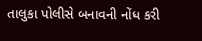તાલુકા પોલીસે બનાવની નોંધ કરી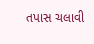તપાસ ચલાવી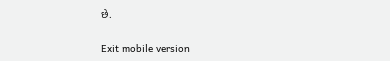છે.

Exit mobile version